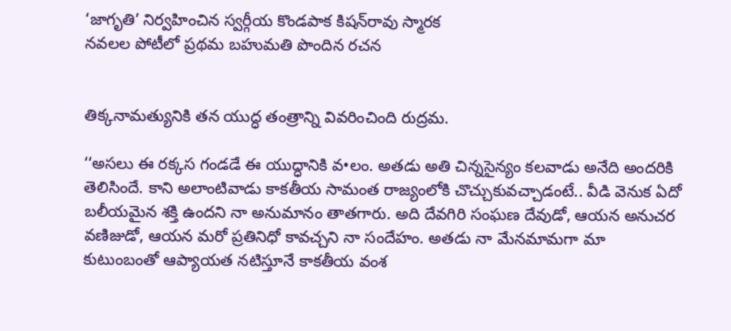‘జాగృతి’ నిర్వహించిన స్వర్గీయ కొండపాక కిషన్‌రావు స్మారక
నవలల పోటీలో ప్రథమ బహుమతి పొందిన రచన


తిక్కనామత్యునికి తన యుద్ధ తంత్రాన్ని వివరించింది రుద్రమ.

‘‘అసలు ఈ రక్కస గండడే ఈ యుద్ధానికి వ•లం. అతడు అతి చిన్నసైన్యం కలవాడు అనేది అందరికి తెలిసిందే. కాని అలాంటివాడు కాకతీయ సామంత రాజ్యంలోకి చొచ్చుకువచ్చాడంటే.. వీడి వెనుక ఏదో బలీయమైన శక్తి ఉందని నా అనుమానం తాతగారు. అది దేవగిరి సంఘణ దేవుడో, ఆయన అనుచర వణిజుడో, ఆయన మరో ప్రతినిధో కావచ్చని నా సందేహం. అతడు నా మేనమామగా మా కుటుంబంతో ఆప్యాయత నటిస్తూనే కాకతీయ వంశ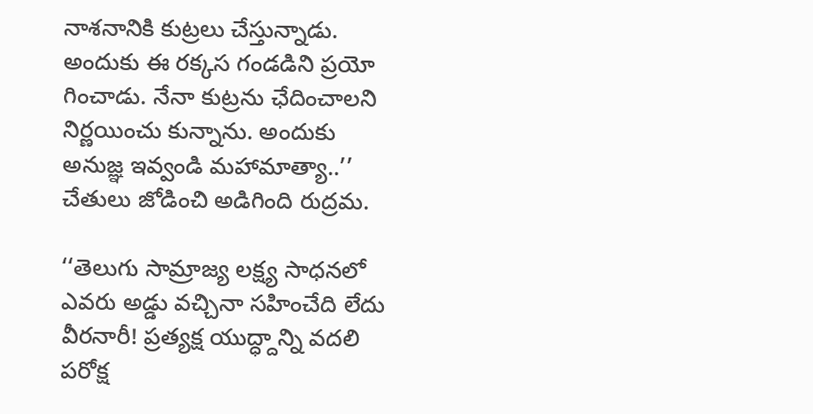నాశనానికి కుట్రలు చేస్తున్నాడు. అందుకు ఈ రక్కస గండడిని ప్రయో గించాడు. నేనా కుట్రను ఛేదించాలని నిర్ణయించు కున్నాను. అందుకు అనుజ్ఞ ఇవ్వండి మహామాత్యా..’’ చేతులు జోడించి అడిగింది రుద్రమ.

‘‘తెలుగు సామ్రాజ్య లక్ష్య సాధనలో ఎవరు అడ్డు వచ్చినా సహించేది లేదు వీరనారీ! ప్రత్యక్ష యుద్ధ్దాన్ని వదలి పరోక్ష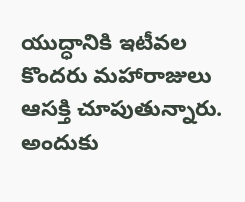యుద్ధానికి ఇటీవల కొందరు మహారాజులు ఆసక్తి చూపుతున్నారు. అందుకు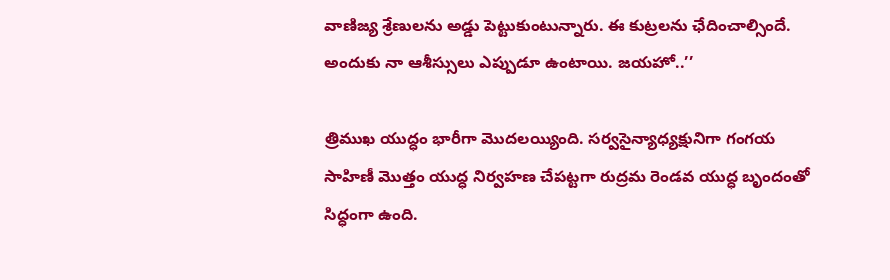వాణిజ్య శ్రేణులను అడ్డు పెట్టుకుంటున్నారు. ఈ కుట్రలను ఛేదించాల్సిందే. అందుకు నా ఆశీస్సులు ఎప్పుడూ ఉంటాయి. జయహో..’’

త్రిముఖ యుద్ధం భారీగా మొదలయ్యింది. సర్వసైన్యాధ్యక్షునిగా గంగయ సాహిణీ మొత్తం యుద్ధ నిర్వహణ చేపట్టగా రుద్రమ రెండవ యుద్ధ బృందంతో సిద్ధంగా ఉంది.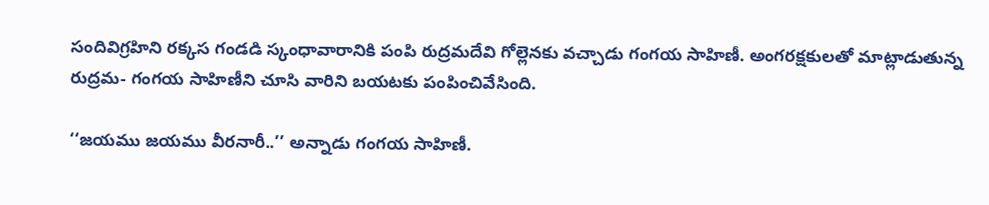సందివిగ్రహిని రక్కస గండడి స్కంధావారానికి పంపి రుద్రమదేవి గోల్లెనకు వచ్చాడు గంగయ సాహిణీ. అంగరక్షకులతో మాట్లాడుతున్న రుద్రమ- గంగయ సాహిణీని చూసి వారిని బయటకు పంపించివేసింది.

‘‘జయము జయము వీరనారీ..’’ అన్నాడు గంగయ సాహిణీ.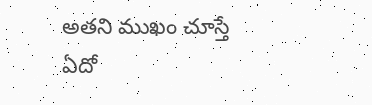అతని ముఖం చూస్తే ఏదో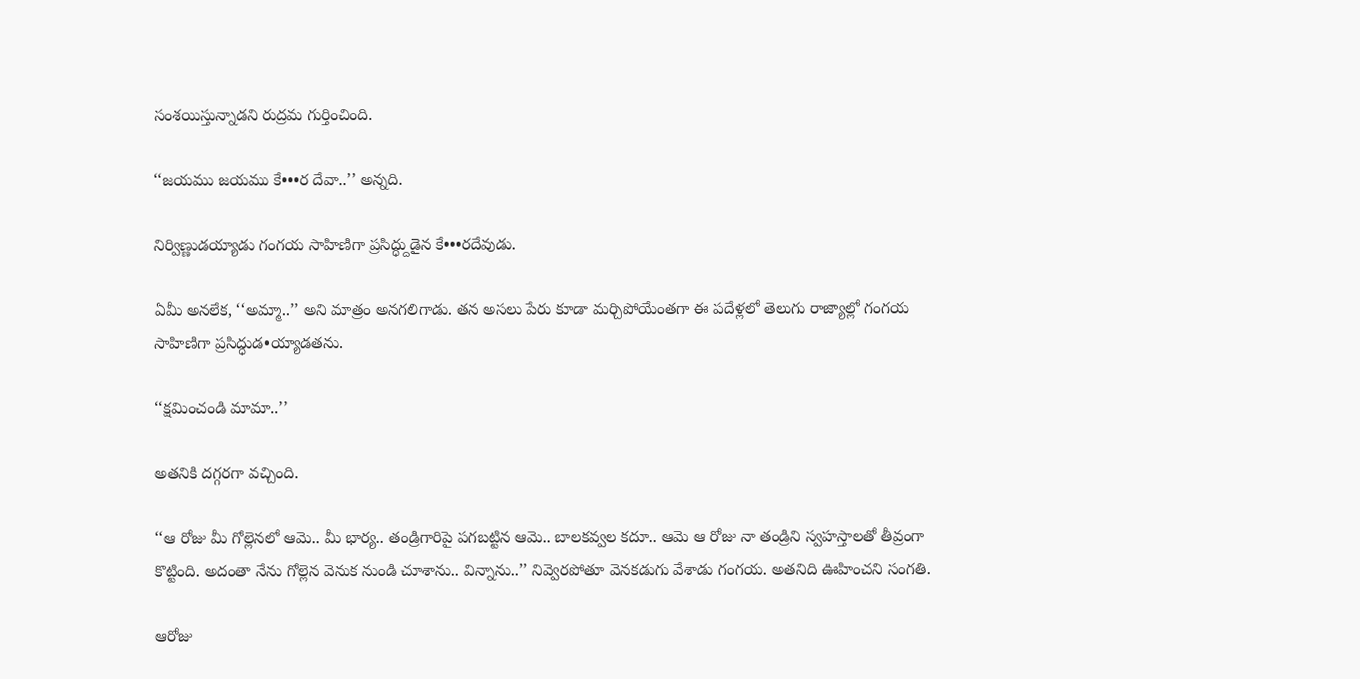సంశయిస్తున్నాడని రుద్రమ గుర్తించింది.

‘‘జయము జయము కే•••ర దేవా..’’ అన్నది.

నిర్విణ్ణుడయ్యాడు గంగయ సాహిణిగా ప్రసిద్ధ్దుడైన కే•••రదేవుడు.

ఏమీ అనలేక, ‘‘అమ్మా..’’ అని మాత్రం అనగలిగాడు. తన అసలు పేరు కూడా మర్చిపోయేంతగా ఈ పదేళ్లలో తెలుగు రాజ్యాల్లో గంగయ సాహిణిగా ప్రసిద్ధుడ•య్యాడతను.

‘‘క్షమించండి మామా..’’

అతనికి దగ్గరగా వచ్చింది.

‘‘ఆ రోజు మీ గోల్లెనలో ఆమె.. మీ భార్య.. తండ్రిగారిపై పగబట్టిన ఆమె.. బాలకవ్వల కదూ.. ఆమె ఆ రోజు నా తండ్రిని స్వహస్తాలతో తీవ్రంగా కొట్టింది. అదంతా నేను గోల్లెన వెనుక నుండి చూశాను.. విన్నాను..’’ నివ్వెరపోతూ వెనకడుగు వేశాడు గంగయ. అతనిది ఊహించని సంగతి.

ఆరోజు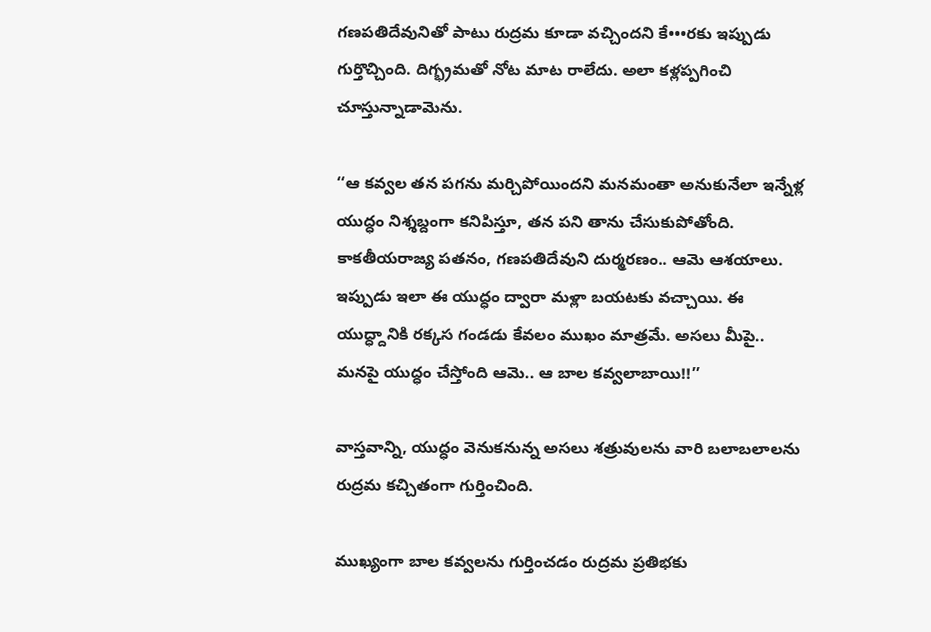గణపతిదేవునితో పాటు రుద్రమ కూడా వచ్చిందని కే•••రకు ఇప్పుడు గుర్తొచ్చింది. దిగ్భ్రమతో నోట మాట రాలేదు. అలా కళ్లప్పగించి చూస్తున్నాడామెను.

‘‘ఆ కవ్వల తన పగను మర్చిపోయిందని మనమంతా అనుకునేలా ఇన్నేళ్ల యుద్ధం నిశ్శబ్దంగా కనిపిస్తూ, తన పని తాను చేసుకుపోతోంది. కాకతీయరాజ్య పతనం, గణపతిదేవుని దుర్మరణం.. ఆమె ఆశయాలు. ఇప్పుడు ఇలా ఈ యుద్ధం ద్వారా మళ్లా బయటకు వచ్చాయి. ఈ యుద్ధ్దానికి రక్కస గండడు కేవలం ముఖం మాత్రమే. అసలు మీపై.. మనపై యుద్ధం చేస్తోంది ఆమె.. ఆ బాల కవ్వలాబాయి!!’’

వాస్తవాన్ని, యుద్ధం వెనుకనున్న అసలు శత్రువులను వారి బలాబలాలను రుద్రమ కచ్చితంగా గుర్తించింది.

ముఖ్యంగా బాల కవ్వలను గుర్తించడం రుద్రమ ప్రతిభకు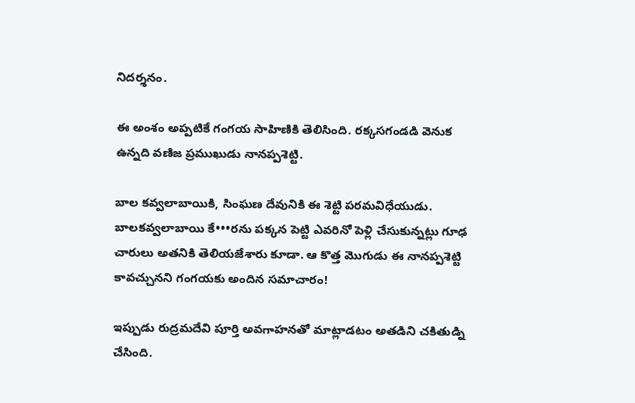నిదర్శనం.

ఈ అంశం అప్పటికే గంగయ సాహిణికి తెలిసింది. రక్కసగండడి వెనుక ఉన్నది వణిజ ప్రముఖుడు నానప్పశెట్టి.

బాల కవ్వలాబాయికి, సింఘణ దేవునికి ఈ శెట్టి పరమవిధేయుడు. బాలకవ్వలాబాయి కే•••రను పక్కన పెట్టి ఎవరినో పెళ్లి చేసుకున్నట్లు గూఢ చారులు అతనికి తెలియజేశారు కూడా. ఆ కొత్త మొగుడు ఈ నానప్పశెట్టి కావచ్చునని గంగయకు అందిన సమాచారం!

ఇప్పుడు రుద్రమదేవి పూర్తి అవగాహనతో మాట్లాడటం అతడిని చకితుడ్ని చేసింది.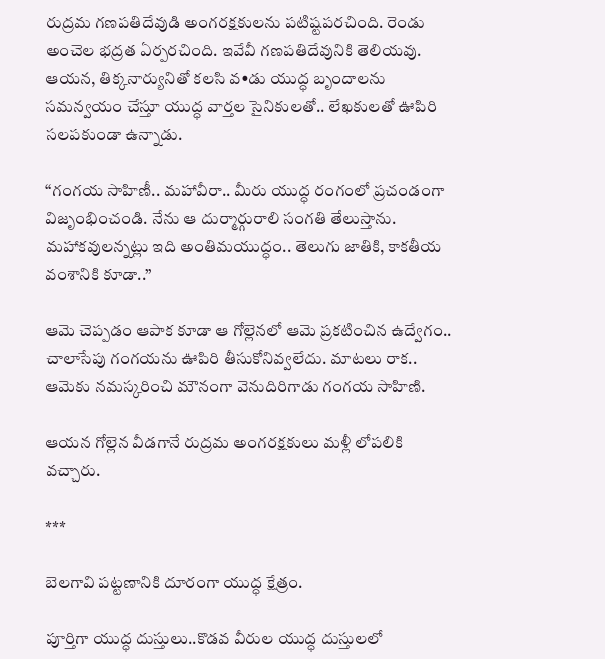రుద్రమ గణపతిదేవుడి అంగరక్షకులను పటిష్టపరచింది. రెండు అంచెల భద్రత ఏర్పరచింది. ఇవేవీ గణపతిదేవునికి తెలియవు. ఆయన, తిక్కనార్యునితో కలసి వ•డు యుద్ధ బృందాలను సమన్వయం చేస్తూ యుద్ధ వార్తల సైనికులతో.. లేఖకులతో ఊపిరి సలపకుండా ఉన్నాడు.

‘‘గంగయ సాహిణీ.. మహావీరా.. మీరు యుద్ధ రంగంలో ప్రచండంగా విజృంభించండి. నేను ఆ దుర్మార్గురాలి సంగతి తేలుస్తాను. మహాకవులన్నట్లు ఇది అంతిమయుద్ధం.. తెలుగు జాతికి, కాకతీయ వంశానికి కూడా..’’

ఆమె చెప్పడం ఆపాక కూడా ఆ గోల్లెనలో ఆమె ప్రకటించిన ఉద్వేగం.. చాలాసేపు గంగయను ఊపిరి తీసుకోనివ్వలేదు. మాటలు రాక.. ఆమెకు నమస్కరించి మౌనంగా వెనుదిరిగాడు గంగయ సాహిణి.

ఆయన గోల్లెన వీడగానే రుద్రమ అంగరక్షకులు మళ్లీ లోపలికి వచ్చారు.

***

బెలగావి పట్టణానికి దూరంగా యుద్ధ క్షేత్రం.

పూర్తిగా యుద్ధ దుస్తులు..కొడవ వీరుల యుద్ధ దుస్తులలో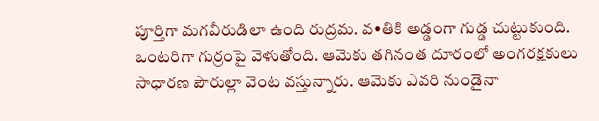పూర్తిగా మగవీరుడిలా ఉంది రుద్రమ. వ•తికి అడ్డంగా గుడ్డ చుట్టుకుంది. ఒంటరిగా గుర్రంపై వెళుతోంది. ఆమెకు తగినంత దూరంలో అంగరక్షకులు సాధారణ పౌరుల్లా వెంట వస్తున్నారు. ఆమెకు ఎవరి నుండైనా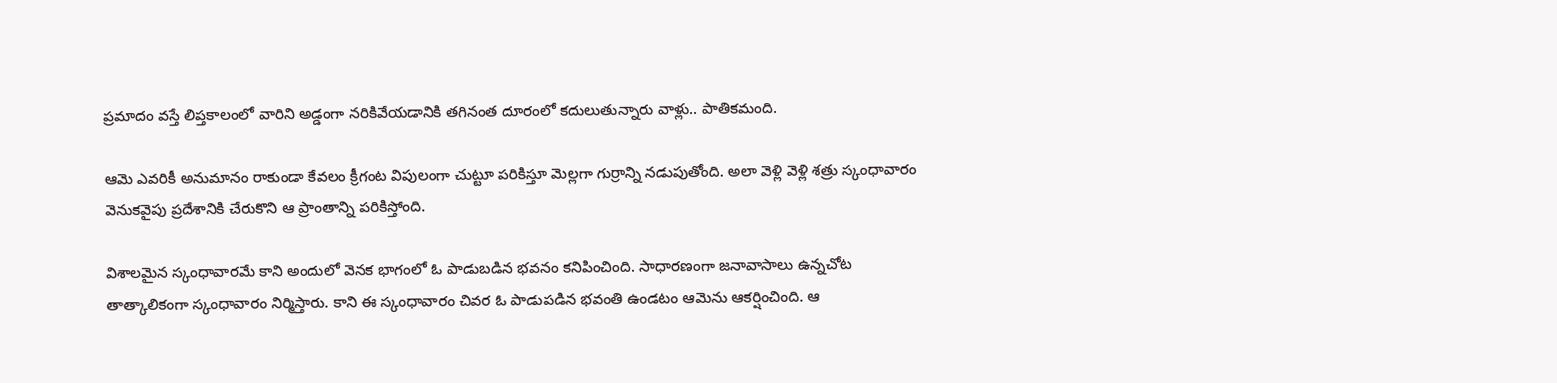ప్రమాదం వస్తే లిప్తకాలంలో వారిని అడ్డంగా నరికివేయడానికి తగినంత దూరంలో కదులుతున్నారు వాళ్లు.. పాతికమంది.

ఆమె ఎవరికీ అనుమానం రాకుండా కేవలం క్రీగంట విపులంగా చుట్టూ పరికిస్తూ మెల్లగా గుర్రాన్ని నడుపుతోంది. అలా వెళ్లి వెళ్లి శత్రు స్కంధావారం వెనుకవైపు ప్రదేశానికి చేరుకొని ఆ ప్రాంతాన్ని పరికిస్తోంది.

విశాలమైన స్కంధావారమే కాని అందులో వెనక భాగంలో ఓ పాడుబడిన భవనం కనిపించింది. సాధారణంగా జనావాసాలు ఉన్నచోట తాత్కాలికంగా స్కంధావారం నిర్మిస్తారు. కాని ఈ స్కంధావారం చివర ఓ పాడుపడిన భవంతి ఉండటం ఆమెను ఆకర్షించింది. ఆ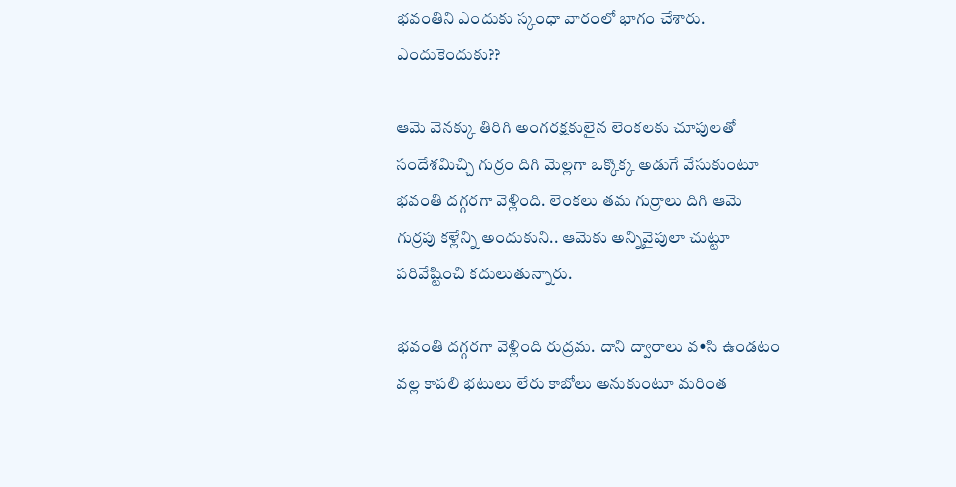భవంతిని ఎందుకు స్కంధా వారంలో భాగం చేశారు. ఎందుకెందుకు??

ఆమె వెనక్కు తిరిగి అంగరక్షకులైన లెంకలకు చూపులతో సందేశమిచ్చి గుర్రం దిగి మెల్లగా ఒక్కొక్క అడుగే వేసుకుంటూ భవంతి దగ్గరగా వెళ్లింది. లెంకలు తమ గుర్రాలు దిగి ఆమె గుర్రపు కళ్లేన్ని అందుకుని.. ఆమెకు అన్నివైపులా చుట్టూ పరివేష్టించి కదులుతున్నారు.

భవంతి దగ్గరగా వెళ్లింది రుద్రమ. దాని ద్వారాలు వ•సి ఉండటం వల్ల కాపలి భటులు లేరు కాబోలు అనుకుంటూ మరింత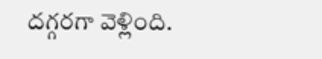దగ్గరగా వెళ్లింది.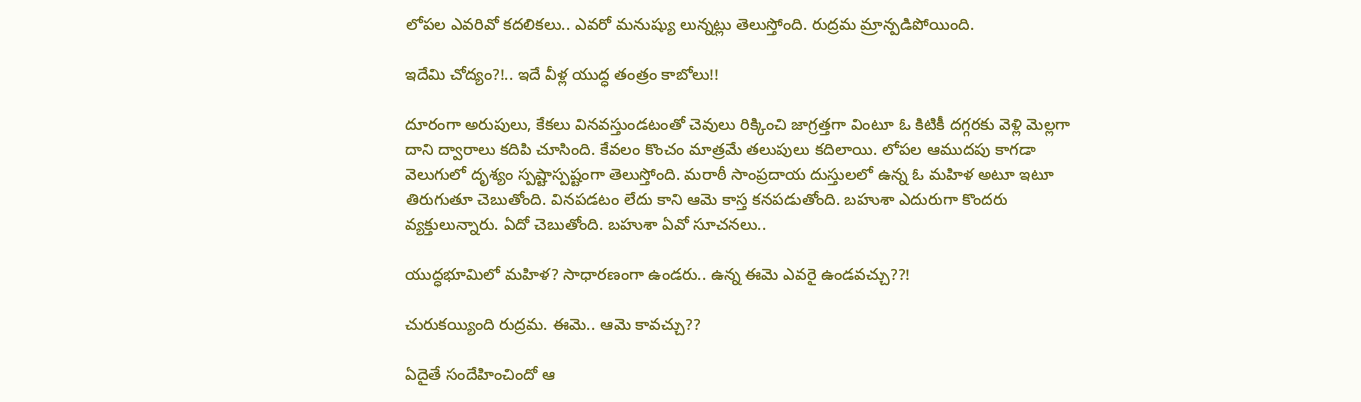లోపల ఎవరివో కదలికలు.. ఎవరో మనుష్యు లున్నట్లు తెలుస్తోంది. రుద్రమ మ్రాన్పడిపోయింది.

ఇదేమి చోద్యం?!.. ఇదే వీళ్ల యుద్ధ తంత్రం కాబోలు!!

దూరంగా అరుపులు, కేకలు వినవస్తుండటంతో చెవులు రిక్కించి జాగ్రత్తగా వింటూ ఓ కిటికీ దగ్గరకు వెళ్లి మెల్లగా దాని ద్వారాలు కదిపి చూసింది. కేవలం కొంచం మాత్రమే తలుపులు కదిలాయి. లోపల ఆముదపు కాగడా వెలుగులో దృశ్యం స్పష్టాస్పష్టంగా తెలుస్తోంది. మరాఠీ సాంప్రదాయ దుస్తులలో ఉన్న ఓ మహిళ అటూ ఇటూ తిరుగుతూ చెబుతోంది. వినపడటం లేదు కాని ఆమె కాస్త కనపడుతోంది. బహుశా ఎదురుగా కొందరు వ్యక్తులున్నారు. ఏదో చెబుతోంది. బహుశా ఏవో సూచనలు..

యుద్ధభూమిలో మహిళ? సాధారణంగా ఉండరు.. ఉన్న ఈమె ఎవరై ఉండవచ్చు??!

చురుకయ్యింది రుద్రమ. ఈమె.. ఆమె కావచ్చు??

ఏదైతే సందేహించిందో ఆ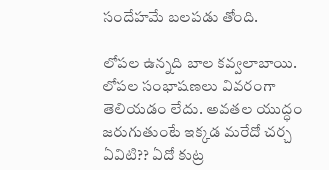సందేహమే బలపడు తోంది.

లోపల ఉన్నది బాల కవ్వలాబాయి. లోపల సంభాషణలు వివరంగా తెలియడం లేదు. అవతల యుద్ధం జరుగుతుంటే ఇక్కడ మరేదో చర్చ ఏవిటి?? ఏదో కుట్ర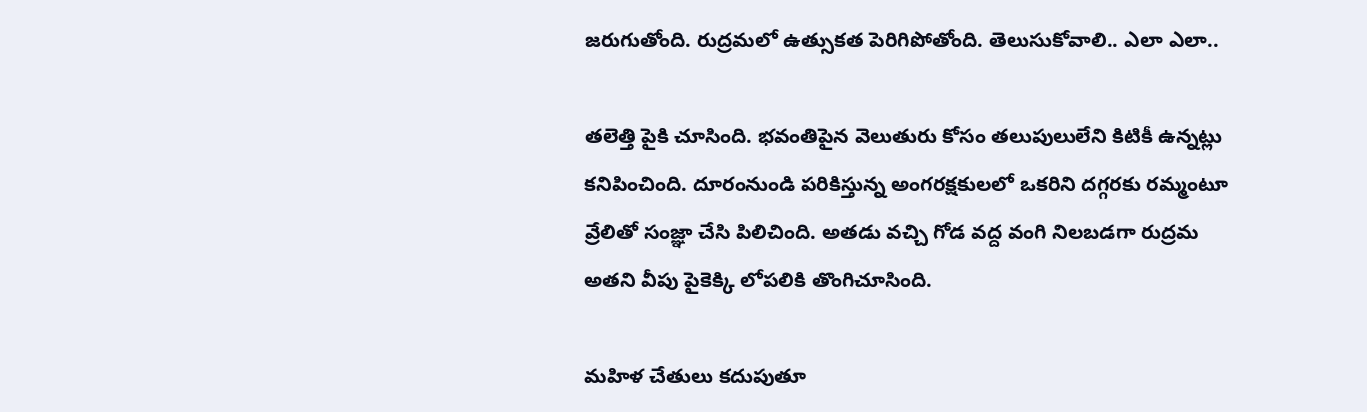జరుగుతోంది. రుద్రమలో ఉత్సుకత పెరిగిపోతోంది. తెలుసుకోవాలి.. ఎలా ఎలా..

తలెత్తి పైకి చూసింది. భవంతిపైన వెలుతురు కోసం తలుపులులేని కిటికీ ఉన్నట్లు కనిపించింది. దూరంనుండి పరికిస్తున్న అంగరక్షకులలో ఒకరిని దగ్గరకు రమ్మంటూ వ్రేలితో సంజ్ఞా చేసి పిలిచింది. అతడు వచ్చి గోడ వద్ద వంగి నిలబడగా రుద్రమ అతని వీపు పైకెక్కి లోపలికి తొంగిచూసింది.

మహిళ చేతులు కదుపుతూ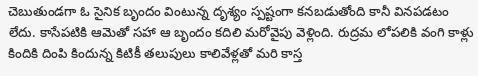చెబుతుండగా ఓ సైనిక బృందం వింటున్న దృశ్యం స్పష్టంగా కనబడుతోంది కానీ వినపడటం లేదు. కాసేపటికి ఆమెతో సహా ఆ బృందం కదిలి మరోవైపు వెళ్లింది. రుద్రమ లోపలికి వంగి కాళ్లు కిందికి దింపి కిందున్న కిటికీ తలుపులు కాలివేళ్లతో మరి కాస్త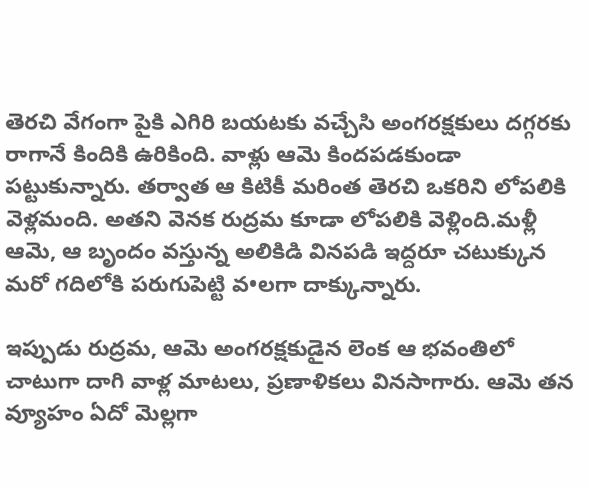తెరచి వేగంగా పైకి ఎగిరి బయటకు వచ్చేసి అంగరక్షకులు దగ్గరకు రాగానే కిందికి ఉరికింది. వాళ్లు ఆమె కిందపడకుండా పట్టుకున్నారు. తర్వాత ఆ కిటికీ మరింత తెరచి ఒకరిని లోపలికి వెళ్లమంది. అతని వెనక రుద్రమ కూడా లోపలికి వెళ్లింది.మళ్లీ ఆమె, ఆ బృందం వస్తున్న అలికిడి వినపడి ఇద్దరూ చటుక్కున మరో గదిలోకి పరుగుపెట్టి వ•లగా దాక్కున్నారు.

ఇప్పుడు రుద్రమ, ఆమె అంగరక్షకుడైన లెంక ఆ భవంతిలో చాటుగా దాగి వాళ్ల మాటలు, ప్రణాళికలు వినసాగారు. ఆమె తన వ్యూహం ఏదో మెల్లగా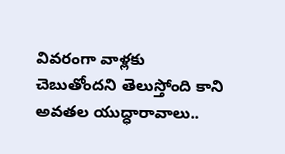వివరంగా వాళ్లకు చెబుతోందని తెలుస్తోంది కాని అవతల యుద్ధారావాలు..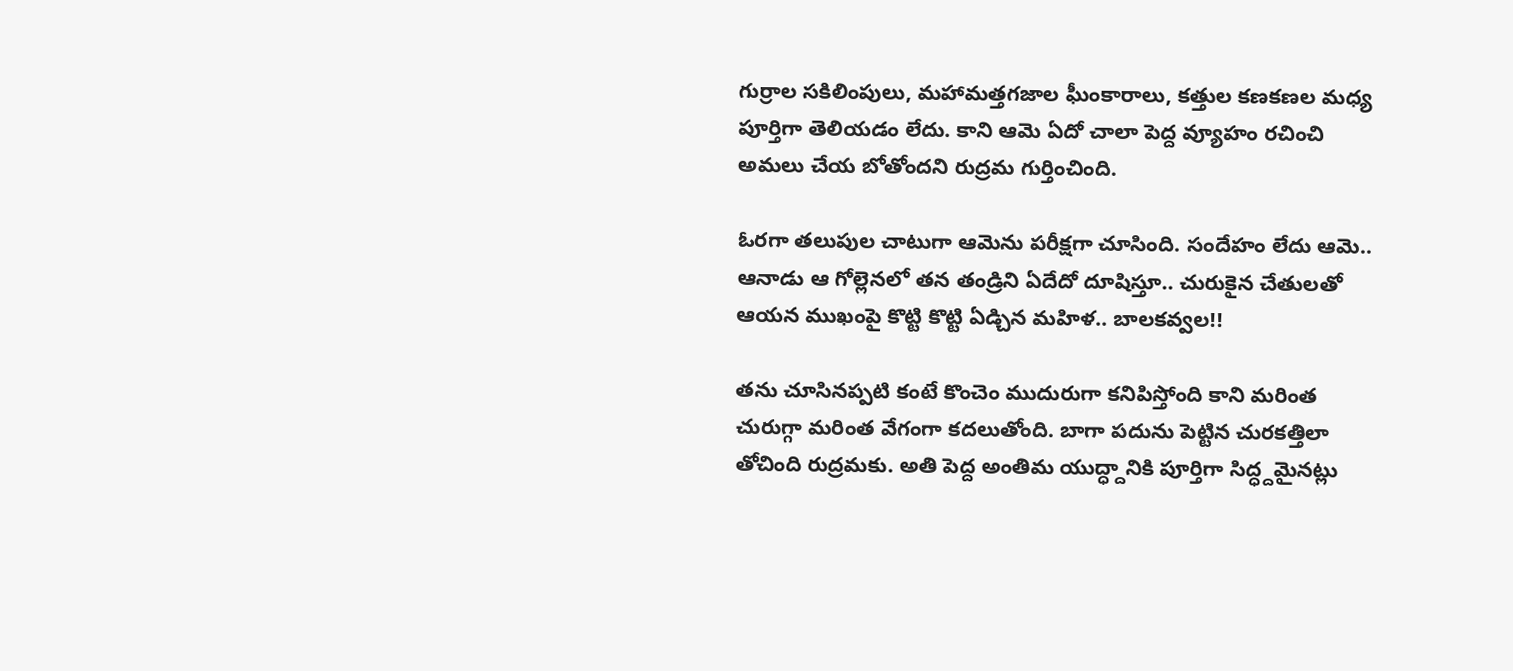గుర్రాల సకిలింపులు, మహామత్తగజాల ఘీంకారాలు, కత్తుల కణకణల మధ్య పూర్తిగా తెలియడం లేదు. కాని ఆమె ఏదో చాలా పెద్ద వ్యూహం రచించి అమలు చేయ బోతోందని రుద్రమ గుర్తించింది.

ఓరగా తలుపుల చాటుగా ఆమెను పరీక్షగా చూసింది. సందేహం లేదు ఆమె.. ఆనాడు ఆ గోల్లెనలో తన తండ్రిని ఏదేదో దూషిస్తూ.. చురుకైన చేతులతో ఆయన ముఖంపై కొట్టి కొట్టి ఏడ్చిన మహిళ.. బాలకవ్వల!!

తను చూసినప్పటి కంటే కొంచెం ముదురుగా కనిపిస్తోంది కాని మరింత చురుగ్గా మరింత వేగంగా కదలుతోంది. బాగా పదును పెట్టిన చురకత్తిలా తోచింది రుద్రమకు. అతి పెద్ద అంతిమ యుద్ధ్దానికి పూర్తిగా సిద్ధ్దమైనట్లు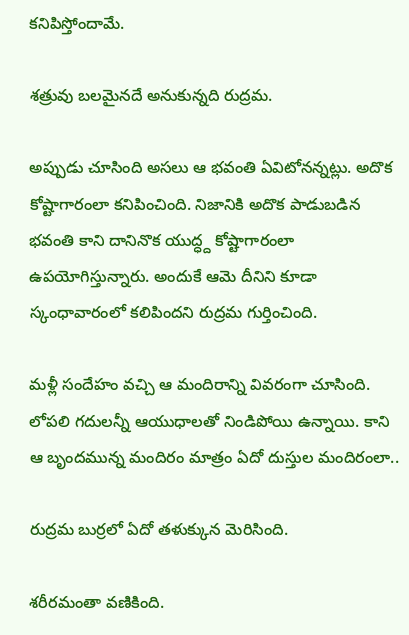కనిపిస్తోందామే.

శత్రువు బలమైనదే అనుకున్నది రుద్రమ.

అప్పుడు చూసింది అసలు ఆ భవంతి ఏవిటోనన్నట్లు. అదొక కోష్టాగారంలా కనిపించింది. నిజానికి అదొక పాడుబడిన భవంతి కాని దానినొక యుద్ధ్ద కోష్టాగారంలా ఉపయోగిస్తున్నారు. అందుకే ఆమె దీనిని కూడా స్కంధావారంలో కలిపిందని రుద్రమ గుర్తించింది.

మళ్లీ సందేహం వచ్చి ఆ మందిరాన్ని వివరంగా చూసింది. లోపలి గదులన్నీ ఆయుధాలతో నిండిపోయి ఉన్నాయి. కాని ఆ బృందమున్న మందిరం మాత్రం ఏదో దుస్తుల మందిరంలా..

రుద్రమ బుర్రలో ఏదో తళుక్కున మెరిసింది.

శరీరమంతా వణికింది.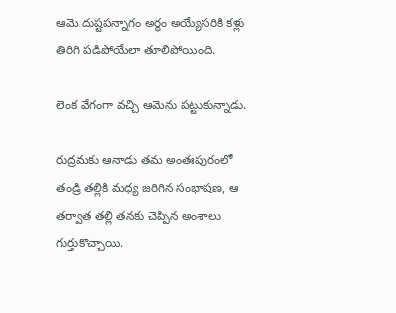ఆమె దుష్టపన్నాగం అర్థం అయ్యేసరికి కళ్లు తిరిగి పడిపోయేలా తూలిపోయింది.

లెంక వేగంగా వచ్చి ఆమెను పట్టుకున్నాడు.

రుద్రమకు ఆనాడు తమ అంతఃపురంలో తండ్రి తల్లికి మధ్య జరిగిన సంభాషణ, ఆ తర్వాత తల్లి తనకు చెప్పిన అంశాలు గుర్తుకొచ్చాయి.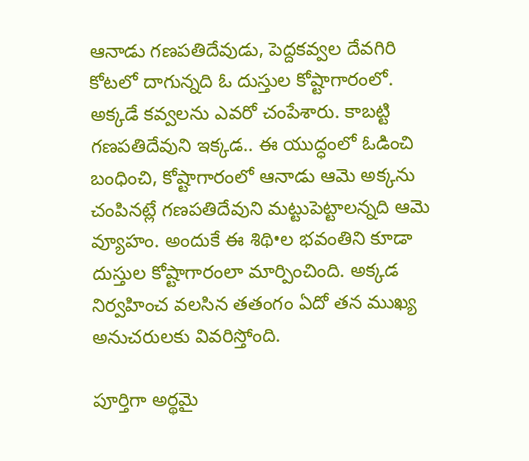ఆనాడు గణపతిదేవుడు, పెద్దకవ్వల దేవగిరి కోటలో దాగున్నది ఓ దుస్తుల కోష్టాగారంలో. అక్కడే కవ్వలను ఎవరో చంపేశారు. కాబట్టి గణపతిదేవుని ఇక్కడ.. ఈ యుద్ధంలో ఓడించి బంధించి, కోష్టాగారంలో ఆనాడు ఆమె అక్కను చంపినట్లే గణపతిదేవుని మట్టుపెట్టాలన్నది ఆమె వ్యూహం. అందుకే ఈ శిథి•ల భవంతిని కూడా దుస్తుల కోష్టాగారంలా మార్పించింది. అక్కడ నిర్వహించ వలసిన తతంగం ఏదో తన ముఖ్య అనుచరులకు వివరిస్తోంది.

పూర్తిగా అర్థమై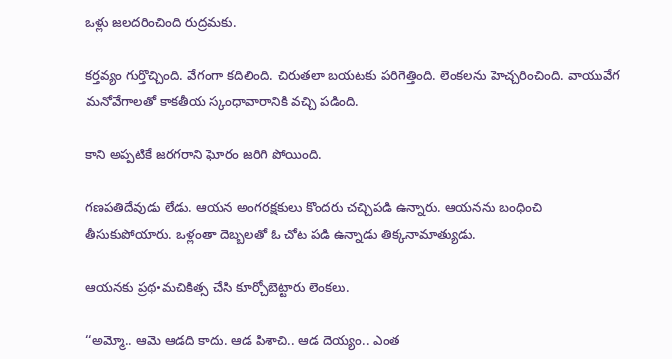ఒళ్లు జలదరించింది రుద్రమకు.

కర్తవ్యం గుర్తొచ్చింది. వేగంగా కదిలింది. చిరుతలా బయటకు పరిగెత్తింది. లెంకలను హెచ్చరించింది. వాయువేగ మనోవేగాలతో కాకతీయ స్కంధావారానికి వచ్చి పడింది.

కాని అప్పటికే జరగరాని ఘోరం జరిగి పోయింది.

గణపతిదేవుడు లేడు. ఆయన అంగరక్షకులు కొందరు చచ్చిపడి ఉన్నారు. ఆయనను బంధించి తీసుకుపోయారు. ఒళ్లంతా దెబ్బలతో ఓ చోట పడి ఉన్నాడు తిక్కనామాత్యుడు.

ఆయనకు ప్రథ•మచికిత్స చేసి కూర్చోబెట్టారు లెంకలు.

‘‘అమ్మో.. ఆమె ఆడది కాదు. ఆడ పిశాచి.. ఆడ దెయ్యం.. ఎంత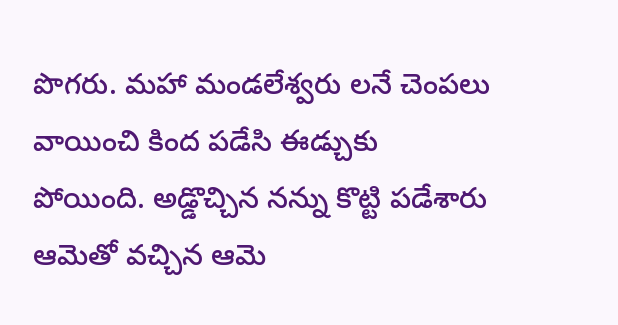పొగరు. మహా మండలేశ్వరు లనే చెంపలు వాయించి కింద పడేసి ఈడ్చుకు పోయింది. అడ్డొచ్చిన నన్ను కొట్టి పడేశారు ఆమెతో వచ్చిన ఆమె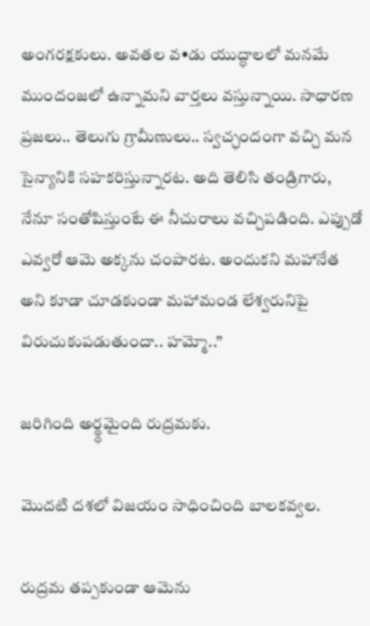అంగరక్షకులు. అవతల వ•డు యుద్ధాలలో మనమే ముందంజలో ఉన్నామని వార్తలు వస్తున్నాయి. సాధారణ ప్రజలు.. తెలుగు గ్రామీణులు.. స్వచ్ఛందంగా వచ్చి మన సైన్యానికి సహకరిస్తున్నారట. అది తెలిసి తండ్రిగారు, నేనూ సంతోషిస్తుంటే ఈ నీచురాలు వచ్చిపడింది. ఎప్పుడో ఎవ్వరో ఆమె అక్కను చంపారట. అందుకని మహానేత అని కూడా చూడకుండా మహామండ లేశ్వరునిపై విరుచుకుపడుతుందా.. హమ్మో..’’

జరిగింది అర్థ్ధమైంది రుద్రమకు.

మొదటి దశలో విజయం సాధించింది బాలకవ్వల.

రుద్రమ తప్పకుండా ఆమెను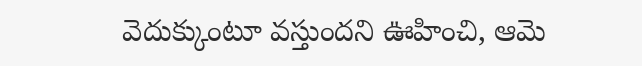వెదుక్కుంటూ వస్తుందని ఊహించి, ఆమె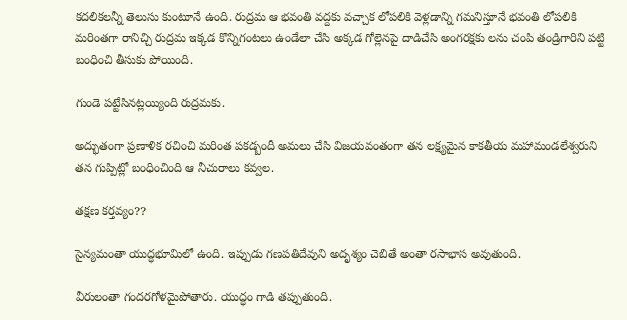కదలికలన్నీ తెలుసు కుంటూనే ఉంది. రుద్రమ ఆ భవంతి వద్దకు వచ్చాక లోపలికి వెళ్లడాన్ని గమనిస్తూనే భవంతి లోపలికి మరింతగా రానిచ్చి రుద్రమ ఇక్కడ కొన్నిగంటలు ఉండేలా చేసి అక్కడ గోల్లెనపై దాడిచేసి అంగరక్షకు లను చంపి తండ్రిగారిని పట్టి బంధించి తీసుకు పోయింది.

గుండె పట్టేసినట్లయ్యింది రుద్రమకు.

అద్భుతంగా ప్రణాళిక రచించి మరింత పకడ్బందీ అమలు చేసి విజయవంతంగా తన లక్ష్యమైన కాకతీయ మహామండలేశ్వరుని తన గుప్పిట్లో బంధించింది ఆ నీచురాలు కవ్వల.

తక్షణ కర్తవ్యం??

సైన్యమంతా యుద్ధభూమిలో ఉంది. ఇప్పుడు గణపతిదేవుని అదృశ్యం చెబితే అంతా రసాభాస అవుతుంది.

వీరులంతా గందరగోళమైపోతారు. యుద్ధం గాడి తప్పుతుంది.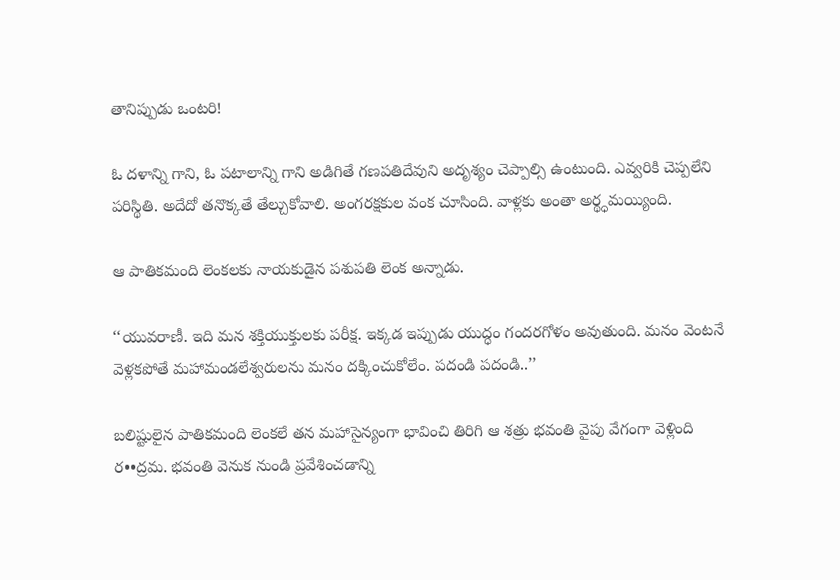తానిప్పుడు ఒంటరి!

ఓ దళాన్ని గాని, ఓ పటాలాన్ని గాని అడిగితే గణపతిదేవుని అదృశ్యం చెప్పాల్సి ఉంటుంది. ఎవ్వరికి చెప్పలేని పరిస్థితి. అదేదో తనొక్కతే తేల్చుకోవాలి. అంగరక్షకుల వంక చూసింది. వాళ్లకు అంతా అర్థ్ధమయ్యింది.

ఆ పాతికమంది లెంకలకు నాయకుడైన పశుపతి లెంక అన్నాడు.

‘‘యువరాణీ. ఇది మన శక్తియుక్తులకు పరీక్ష. ఇక్కడ ఇప్పుడు యుద్ధం గందరగోళం అవుతుంది. మనం వెంటనే వెళ్లకపోతే మహామండలేశ్వరులను మనం దక్కించుకోలేం. పదండి పదండి..’’

బలిష్టులైన పాతికమంది లెంకలే తన మహాసైన్యంగా భావించి తిరిగి ఆ శత్రు భవంతి వైపు వేగంగా వెళ్లింది ర••ద్రమ. భవంతి వెనుక నుండి ప్రవేశించడాన్ని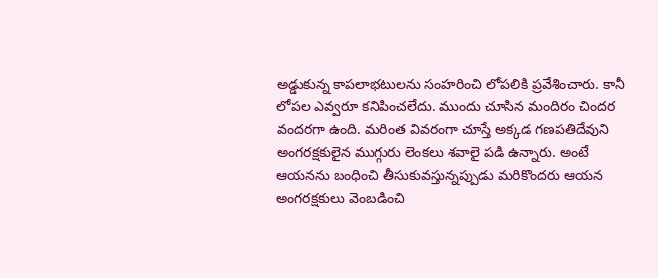అడ్డుకున్న కాపలాభటులను సంహరించి లోపలికి ప్రవేశించారు. కానీ లోపల ఎవ్వరూ కనిపించలేదు. ముందు చూసిన మందిరం చిందర వందరగా ఉంది. మరింత వివరంగా చూస్తే అక్కడ గణపతిదేవుని అంగరక్షకులైన ముగ్గురు లెంకలు శవాలై పడి ఉన్నారు. అంటే ఆయనను బంధించి తీసుకువస్తున్నప్పుడు మరికొందరు ఆయన అంగరక్షకులు వెంబడించి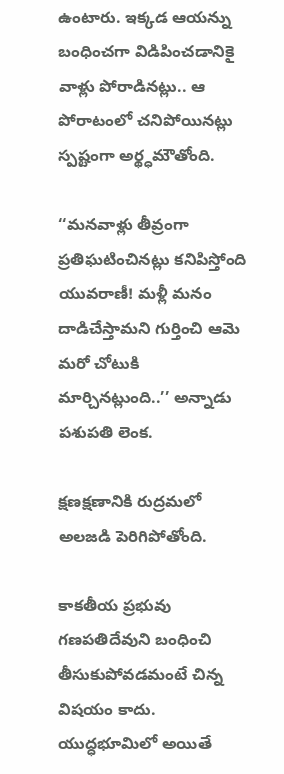ఉంటారు. ఇక్కడ ఆయన్ను బంధించగా విడిపించడానికై వాళ్లు పోరాడినట్లు.. ఆ పోరాటంలో చనిపోయినట్లు స్పష్టంగా అర్థ్ధమౌతోంది.

‘‘మనవాళ్లు తీవ్రంగా ప్రతిఘటించినట్లు కనిపిస్తోంది యువరాణీ! మళ్లీ మనం దాడిచేస్తామని గుర్తించి ఆమె మరో చోటుకి మార్చినట్లుంది..’’ అన్నాడు పశుపతి లెంక.

క్షణక్షణానికి రుద్రమలో అలజడి పెరిగిపోతోంది.

కాకతీయ ప్రభువు గణపతిదేవుని బంధించి తీసుకుపోవడమంటే చిన్న విషయం కాదు. యుద్ధభూమిలో అయితే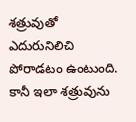శత్రువుతో ఎదురునిలిచి పోరాడటం ఉంటుంది. కానీ ఇలా శత్రువును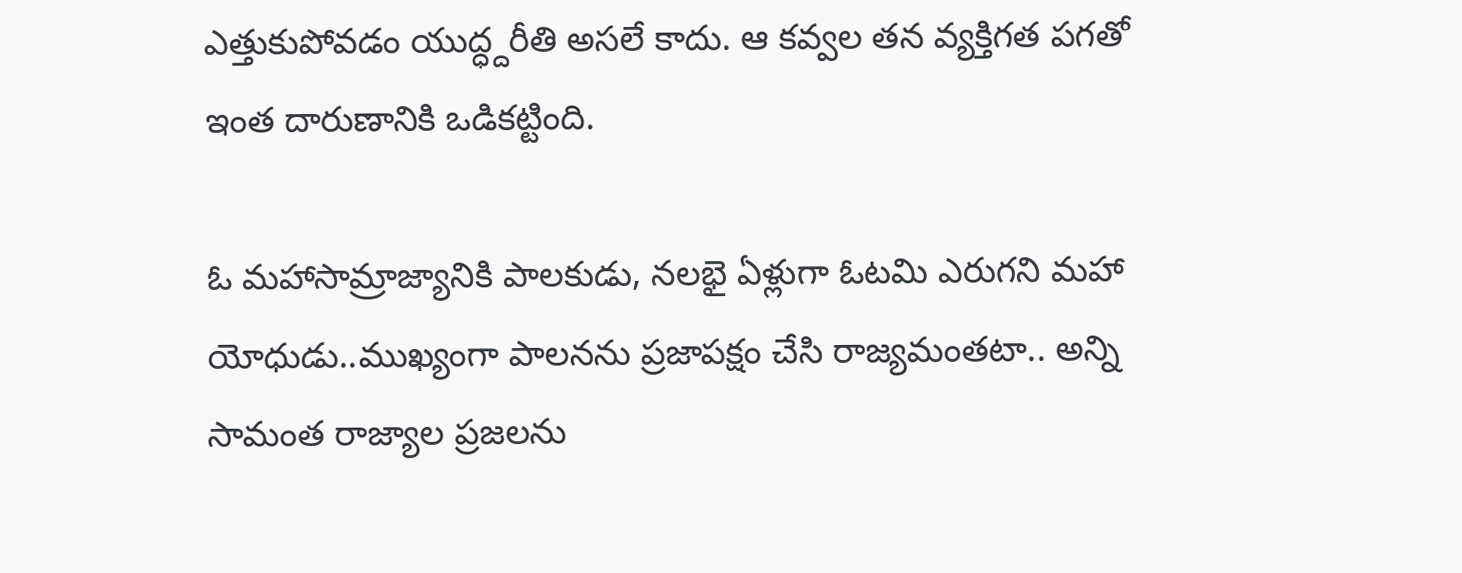ఎత్తుకుపోవడం యుద్ధ్దరీతి అసలే కాదు. ఆ కవ్వల తన వ్యక్తిగత పగతో ఇంత దారుణానికి ఒడికట్టింది.

ఓ మహాసామ్రాజ్యానికి పాలకుడు, నలభై ఏళ్లుగా ఓటమి ఎరుగని మహా యోధుడు..ముఖ్యంగా పాలనను ప్రజాపక్షం చేసి రాజ్యమంతటా.. అన్ని సామంత రాజ్యాల ప్రజలను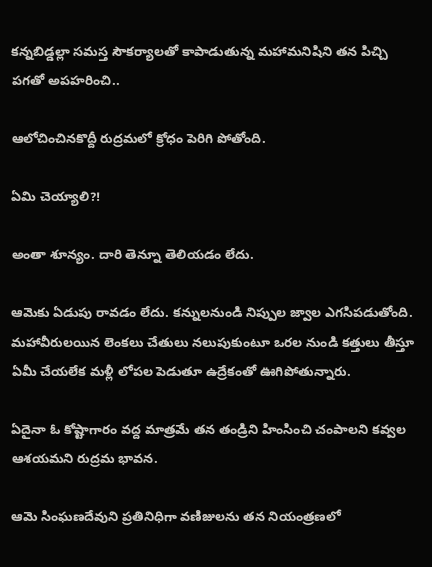కన్నబిడ్డల్లా సమస్త సౌకర్యాలతో కాపాడుతున్న మహామనిషిని తన పిచ్చి పగతో అపహరించి..

ఆలోచించినకొద్దీ రుద్రమలో క్రోధం పెరిగి పోతోంది.

ఏమి చెయ్యాలి?!

అంతా శూన్యం. దారి తెన్నూ తెలియడం లేదు.

ఆమెకు ఏడుపు రావడం లేదు. కన్నులనుండి నిప్పుల జ్వాల ఎగసిపడుతోంది. మహావీరులయిన లెంకలు చేతులు నలుపుకుంటూ ఒరల నుండి కత్తులు తీస్తూ ఏమీ చేయలేక మళ్లీ లోపల పెడుతూ ఉద్రేకంతో ఊగిపోతున్నారు.

ఏదైనా ఓ కోష్టాగారం వద్ద మాత్రమే తన తండ్రిని హింసించి చంపాలని కవ్వల ఆశయమని రుద్రమ భావన.

ఆమె సింఘణదేవుని ప్రతినిధిగా వణిజులను తన నియంత్రణలో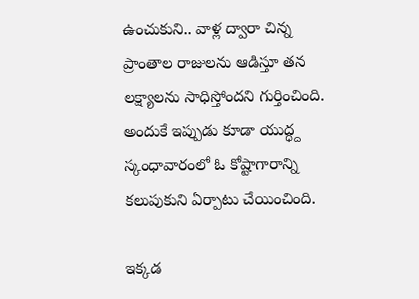ఉంచుకుని.. వాళ్ల ద్వారా చిన్న ప్రాంతాల రాజులను ఆడిస్తూ తన లక్ష్యాలను సాధిస్తోందని గుర్తించింది. అందుకే ఇప్పుడు కూడా యుద్ధ్ద స్కంధావారంలో ఓ కోష్టాగారాన్ని కలుపుకుని ఏర్పాటు చేయించింది.

ఇక్కడ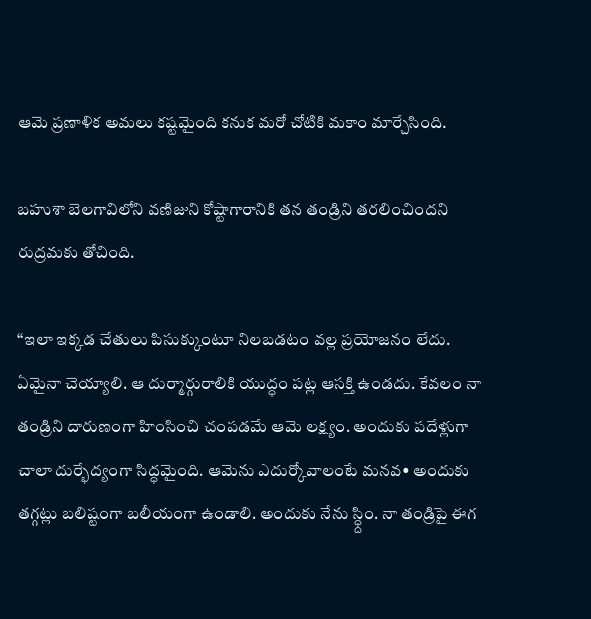ఆమె ప్రణాళిక అమలు కష్టమైంది కనుక మరో చోటికి మకాం మార్చేసింది.

బహుశా బెలగావిలోని వణిజుని కోష్టాగారానికి తన తండ్రిని తరలించిందని రుద్రమకు తోచింది.

‘‘ఇలా ఇక్కడ చేతులు పిసుక్కుంటూ నిలబడటం వల్ల ప్రయోజనం లేదు. ఏమైనా చెయ్యాలి. ఆ దుర్మార్గురాలికి యుద్ధం పట్ల ఆసక్తి ఉండదు. కేవలం నా తండ్రిని దారుణంగా హింసించి చంపడమే ఆమె లక్ష్యం. అందుకు పదేళ్లుగా చాలా దుర్భేద్యంగా సిద్ధమైంది. ఆమెను ఎదుర్కోవాలంటే మనవ• అందుకు తగ్గట్లు బలిష్టంగా బలీయంగా ఉండాలి. అందుకు నేను స్ధ్దిం. నా తండ్రిపై ఈగ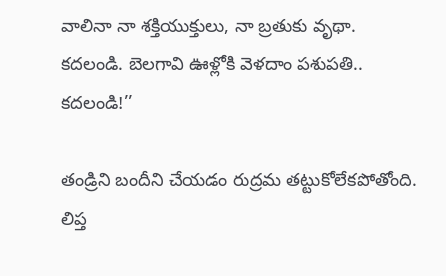వాలినా నా శక్తియుక్తులు, నా బ్రతుకు వృథా. కదలండి. బెలగావి ఊళ్లోకి వెళదాం పశుపతి.. కదలండి!’’

తండ్రిని బందీని చేయడం రుద్రమ తట్టుకోలేకపోతోంది. లిప్త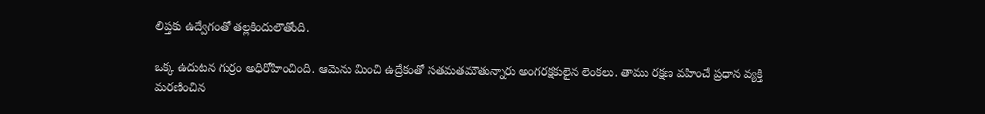లిప్తకు ఉద్వేగంతో తల్లకిందులౌతోంది.

ఒక్క ఉదుటన గుర్రం అధిరోహించింది. ఆమెను మించి ఉద్రేకంతో సతమతమౌతున్నారు అంగరక్షకులైన లెంకలు. తాము రక్షణ వహించే ప్రధాన వ్యక్తి మరణించిన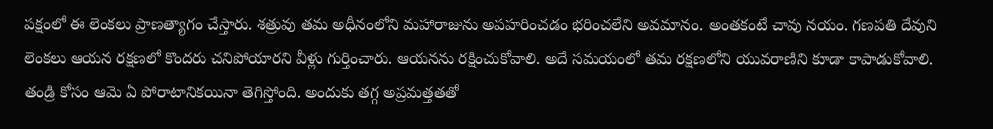పక్షంలో ఈ లెంకలు ప్రాణత్యాగం చేస్తారు. శత్రువు తమ అధీనంలోని మహారాజును అపహరించడం భరించలేని అవమానం. అంతకంటే చావు నయం. గణపతి దేవుని లెంకలు ఆయన రక్షణలో కొందరు చనిపోయారని వీళ్లు గుర్తించారు. ఆయనను రక్షించుకోవాలి. అదే సమయంలో తమ రక్షణలోని యువరాణిని కూడా కాపాడుకోవాలి. తండ్రి కోసం ఆమె ఏ పోరాటానికయినా తెగిస్తోంది. అందుకు తగ్గ అప్రమత్తతతో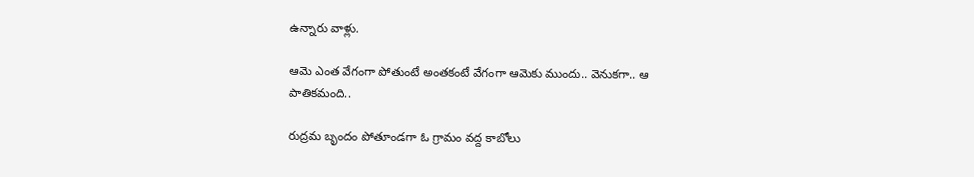ఉన్నారు వాళ్లు.

ఆమె ఎంత వేగంగా పోతుంటే అంతకంటే వేగంగా ఆమెకు ముందు.. వెనుకగా.. ఆ పాతికమంది..

రుద్రమ బృందం పోతూండగా ఓ గ్రామం వద్ద కాబోలు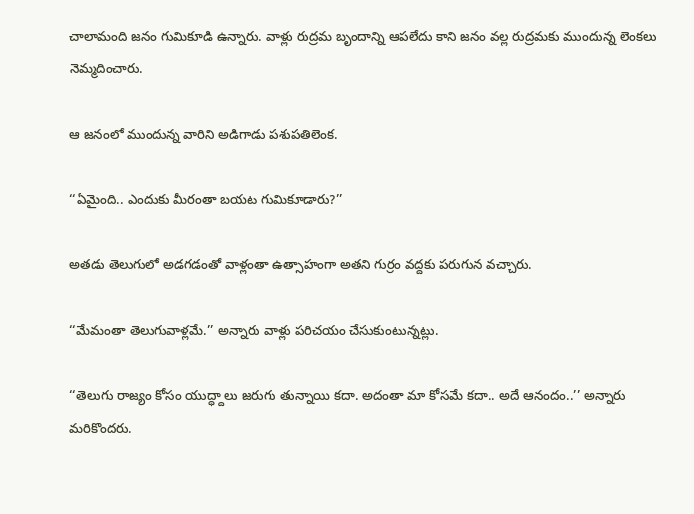చాలామంది జనం గుమికూడి ఉన్నారు. వాళ్లు రుద్రమ బృందాన్ని ఆపలేదు కాని జనం వల్ల రుద్రమకు ముందున్న లెంకలు నెమ్మదించారు.

ఆ జనంలో ముందున్న వారిని అడిగాడు పశుపతిలెంక.

‘‘ఏమైంది.. ఎందుకు మీరంతా బయట గుమికూడారు?’’

అతడు తెలుగులో అడగడంతో వాళ్లంతా ఉత్సాహంగా అతని గుర్రం వద్దకు పరుగున వచ్చారు.

‘‘మేమంతా తెలుగువాళ్లమే.’’ అన్నారు వాళ్లు పరిచయం చేసుకుంటున్నట్లు.

‘‘తెలుగు రాజ్యం కోసం యుద్ధ్దాలు జరుగు తున్నాయి కదా. అదంతా మా కోసమే కదా.. అదే ఆనందం..’’ అన్నారు మరికొందరు.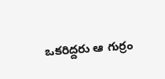ఒకరిద్దరు ఆ గుర్రం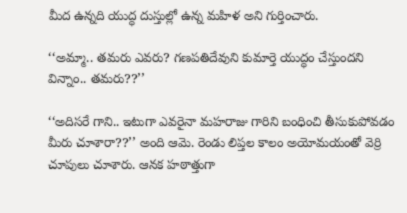మీద ఉన్నది యుద్ధ దుస్తుల్లో ఉన్న మహిళ అని గుర్తించారు.

‘‘అమ్మా.. తమరు ఎవరు? గణపతిదేవుని కుమార్తె యుద్ధం చేస్తుందని విన్నాం.. తమరు??’’

‘‘అదిసరే గాని.. ఇటుగా ఎవరైనా మహరాజు గారిని బంధించి తీసుకుపోవడం మీరు చూశారా??’’ అంది ఆమె. రెండు లిప్తల కాలం అయోమయంతో వెర్రి చూపులు చూశారు. ఆనక హఠాత్తుగా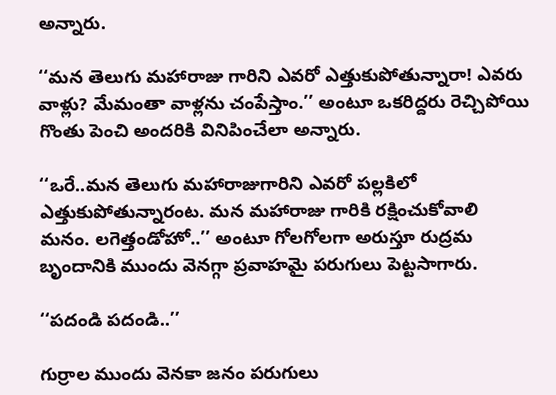అన్నారు.

‘‘మన తెలుగు మహారాజు గారిని ఎవరో ఎత్తుకుపోతున్నారా! ఎవరు వాళ్లు? మేమంతా వాళ్లను చంపేస్తాం.’’ అంటూ ఒకరిద్దరు రెచ్చిపోయి గొంతు పెంచి అందరికి వినిపించేలా అన్నారు.

‘‘ఒరే..మన తెలుగు మహారాజుగారిని ఎవరో పల్లకిలో ఎత్తుకుపోతున్నారంట. మన మహారాజు గారికి రక్షించుకోవాలి మనం. లగెత్తండోహో..’’ అంటూ గోలగోలగా అరుస్తూ రుద్రమ బృందానికి ముందు వెనగ్గా ప్రవాహమై పరుగులు పెట్టసాగారు.

‘‘పదండి పదండి..’’

గుర్రాల ముందు వెనకా జనం పరుగులు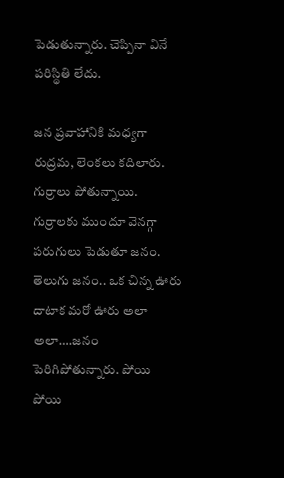పెడుతున్నారు. చెప్పినా వినే పరిస్థితి లేదు.

జన ప్రవాహానికి మధ్యగా రుద్రమ, లెంకలు కదిలారు. గుర్రాలు పోతున్నాయి. గుర్రాలకు ముందూ వెనగ్గా పరుగులు పెడుతూ జనం. తెలుగు జనం.. ఒక చిన్న ఊరు దాటాక మరో ఊరు అలా అలా….జనం పెరిగిపోతున్నారు. పోయి పోయి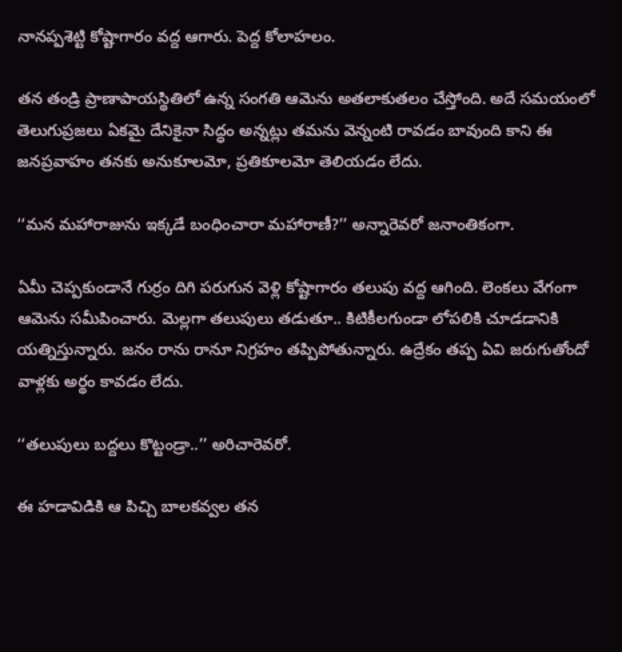నానప్పశెట్టి కోష్టాగారం వద్ద ఆగారు. పెద్ద కోలాహలం.

తన తండ్రి ప్రాణాపాయస్థితిలో ఉన్న సంగతి ఆమెను అతలాకుతలం చేస్తోంది. అదే సమయంలో తెలుగుప్రజలు ఏకమై దేనికైనా సిద్ధం అన్నట్లు తమను వెన్నంటి రావడం బావుంది కాని ఈ జనప్రవాహం తనకు అనుకూలమో, ప్రతికూలమో తెలియడం లేదు.

‘‘మన మహారాజును ఇక్కడే బంధించారా మహారాణీ?’’ అన్నారెవరో జనాంతికంగా.

ఏమీ చెప్పకుండానే గుర్రం దిగి పరుగున వెళ్లి కోష్టాగారం తలుపు వద్ద ఆగింది. లెంకలు వేగంగా ఆమెను సమీపించారు. మెల్లగా తలుపులు తడుతూ.. కిటికీలగుండా లోపలికి చూడడానికి యత్నిస్తున్నారు. జనం రాను రానూ నిగ్రహం తప్పిపోతున్నారు. ఉద్రేకం తప్ప ఏవి జరుగుతోందో వాళ్లకు అర్థం కావడం లేదు.

‘‘తలుపులు బద్దలు కొట్టండ్రా..’’ అరిచారెవరో.

ఈ హడావిడికి ఆ పిచ్చి బాలకవ్వల తన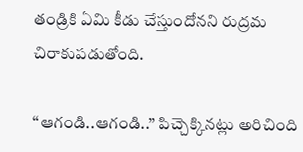తండ్రికి ఏమి కీడు చేస్తుందోనని రుద్రమ చిరాకుపడుతోంది.

‘‘ఆగండి..ఆగండి..’’ పిచ్చెక్కినట్లు అరిచింది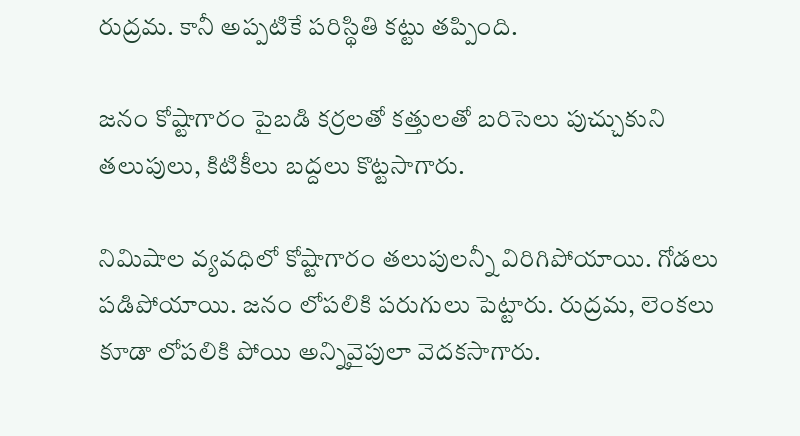రుద్రమ. కానీ అప్పటికే పరిస్థితి కట్టు తప్పింది.

జనం కోష్టాగారం పైబడి కర్రలతో కత్తులతో బరిసెలు పుచ్చుకుని తలుపులు, కిటికీలు బద్దలు కొట్టసాగారు.

నిమిషాల వ్యవధిలో కోష్టాగారం తలుపులన్నీ విరిగిపోయాయి. గోడలు పడిపోయాయి. జనం లోపలికి పరుగులు పెట్టారు. రుద్రమ, లెంకలు కూడా లోపలికి పోయి అన్నివైపులా వెదకసాగారు.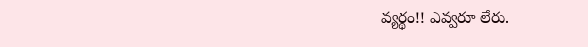వ్యర్థం!! ఎవ్వరూ లేరు.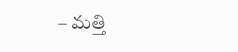– మత్తి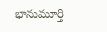భానుమూర్తి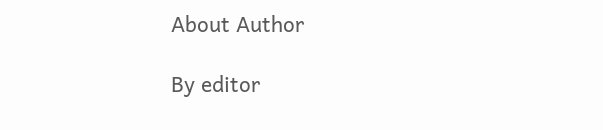About Author

By editor